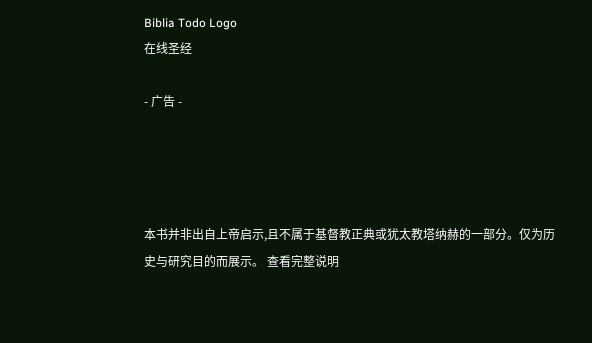Biblia Todo Logo
在线圣经

- 广告 -




本书并非出自上帝启示,且不属于基督教正典或犹太教塔纳赫的一部分。仅为历史与研究目的而展示。 查看完整说明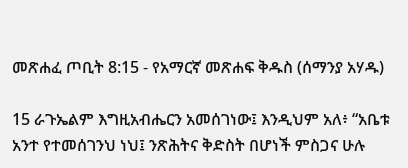መጽሐፈ ጦቢት 8:15 - የአማርኛ መጽሐፍ ቅዱስ (ሰማንያ አሃዱ)

15 ራጉኤልም እግዚአብሔርን አመሰገነው፤ እንዲህም አለ፥ “አቤቱ አንተ የተመሰገንህ ነህ፤ ንጽሕትና ቅድስት በሆነች ምስጋና ሁሉ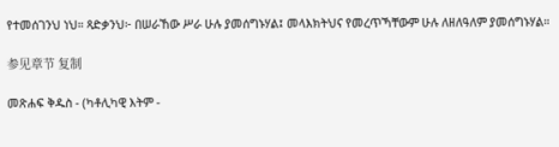የተመሰገንህ ነህ። ጻድቃንህ፦ በሠራኸው ሥራ ሁሉ ያመሰግኑሃል፤ መላእክትህና የመረጥኻቸውም ሁሉ ለዘለዓለም ያመሰግኑሃል።

参见章节 复制

መጽሐፍ ቅዱስ - (ካቶሊካዊ እትም -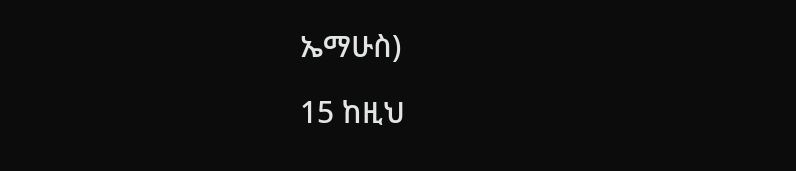ኤማሁስ)

15 ከዚህ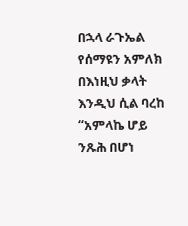በኋላ ራጉኤል የሰማዩን አምለክ በእነዚህ ቃላት እንዲህ ሲል ባረከ “አምላኬ ሆይ ንጹሕ በሆነ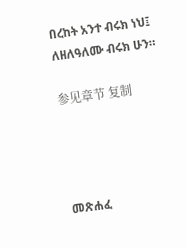በረከት አንተ ብሩክ ነህ፤ ለዘለዓለሙ ብሩክ ሁን።

参见章节 复制




መጽሐፈ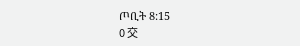ጦቢት 8:15
0 交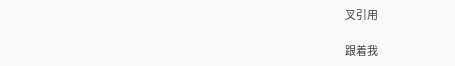叉引用

跟着我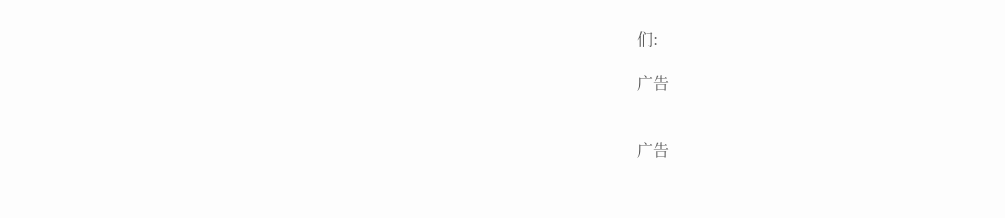们:

广告


广告